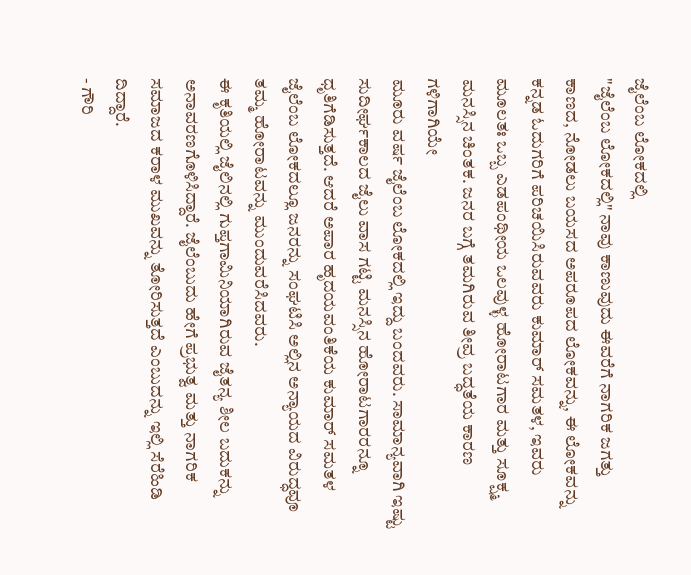ಜೈಲೆಂಬ ಲೋಕದಲ್ಲಿ
"ಜೈಲೆಂಬ ಲೋಕದಲ್ಲಿ" ನಾವು ಕಾಣುವುದು ಈವರೆಗೆ ನಾಗರಿಕ ಜಗತ್ತು ಕಾಣದ, ನೋಡಲು ಬಯಸದ ಅಪರೂಪದ ಲೋಕವನ್ನು, ಈ ಲೋಕವನ್ನು ಕನ್ನಡ ಓದುಗರಿಗೆ ಪರಿಚಯಿಸಿರುವವರು ಕುಮಾರ್ ಸಮತಳ, ಇವರು ಮೂಲತಃ ಒಬ್ಬ ಎಡಪಂಥೀಯ ಒಲವುಳ್ಳ ಹೋರಾಟಗಾರ ಮತ್ತು ಸೂಕ್ಷ್ಮ ಮನಸ್ಸಿನ ಚಿಂತಕ. ಜನರ ಬಗ್ಗೆ ತಮಗಿರುವ ತೀವ್ರ ಬದ್ಧತೆಯ ಕಾರಣ ಗಳಿಗಾಗಿಯೇ
ಮೂರು ವರ್ಷ ಜೈಲೆಂಬ ಲೋಕದಲ್ಲಿ ಇದ್ದು ಬಂದವರು. ಸಾಮಾನ್ಯವಾಗಿ ಇಷ್ಟು ಸುದೀರ್ಘಕಾಲದ ಜೈಲು ವಾಸ ಗಟ್ಟಿ ಮನಸ್ಸಿನ ಹೋರಾಟಗಾರರನ್ನೂ ಧೃತಿಗೆಡಿಸುತ್ತದೆ. ಆದರೆ ಅಪಾರ ಹೃದಯವಂತಿಕೆಯ ಕುಮಾರ್ ಸಮತಳ ಜೈಲೆಂಬ ಲೋಕದಲ್ಲೂ ಜನರನ್ನು ಸಂಘಟಿಸಿ ಅಲ್ಲಿನ ಅನ್ಯಾಯದ ವಿರುದ್ಧವೂ ತಮ್ಮ ಹೋರಾಟವನ್ನು ಮುಂದುವರೆಸಿದವರು.
ಈ ಕೃತಿಯಲ್ಲಿ ಜೈಲಿನಲ್ಲಿ ಗುಪ್ತಗಾಮಿನಿಯಾಗಿರುವ ಜೈತನ್ಯ ಶೀಲ ಬದುಕನ್ನು ಅನಾವರಣಗೊಳಿಸಿದ್ದಾರೆ. ಜೈಲೆಂಬುದು ಹೇಗೆ ಪ್ರಭುತ್ವ ಮತ್ತು ನಾಗರಿಕ ಸಮಾಜದ ಕರಾಳ ಮುಖವನ್ನು ತೋರಿಸುತ್ತದೆ ಎಂಬುದನ್ನು ಇಲ್ಲಿ ಸೆರೆಹಿಡಿ ದಿದ್ದಾರೆ.
- ಗೌರಿ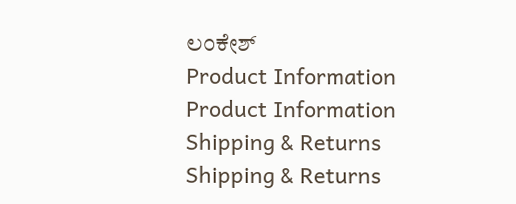ಲಂಕೇಶ್
Product Information
Product Information
Shipping & Returns
Shipping & Returns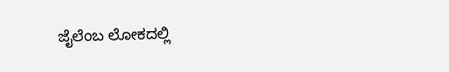ಜೈಲೆಂಬ ಲೋಕದಲ್ಲಿ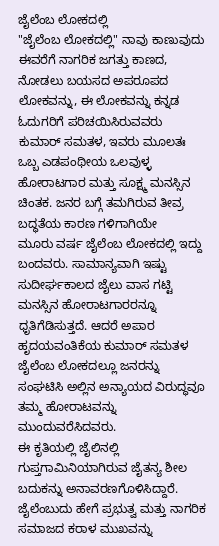ಜೈಲೆಂಬ ಲೋಕದಲ್ಲಿ
"ಜೈಲೆಂಬ ಲೋಕದಲ್ಲಿ" ನಾವು ಕಾಣುವುದು ಈವರೆಗೆ ನಾಗರಿಕ ಜಗತ್ತು ಕಾಣದ, ನೋಡಲು ಬಯಸದ ಅಪರೂಪದ ಲೋಕವನ್ನು, ಈ ಲೋಕವನ್ನು ಕನ್ನಡ ಓದುಗರಿಗೆ ಪರಿಚಯಿಸಿರುವವರು ಕುಮಾರ್ ಸಮತಳ, ಇವರು ಮೂಲತಃ ಒಬ್ಬ ಎಡಪಂಥೀಯ ಒಲವುಳ್ಳ ಹೋರಾಟಗಾರ ಮತ್ತು ಸೂಕ್ಷ್ಮ ಮನಸ್ಸಿನ ಚಿಂತಕ. ಜನರ ಬಗ್ಗೆ ತಮಗಿರುವ ತೀವ್ರ ಬದ್ಧತೆಯ ಕಾರಣ ಗಳಿಗಾಗಿಯೇ
ಮೂರು ವರ್ಷ ಜೈಲೆಂಬ ಲೋಕದಲ್ಲಿ ಇದ್ದು ಬಂದವರು. ಸಾಮಾನ್ಯವಾಗಿ ಇಷ್ಟು ಸುದೀರ್ಘಕಾಲದ ಜೈಲು ವಾಸ ಗಟ್ಟಿ ಮನಸ್ಸಿನ ಹೋರಾಟಗಾರರನ್ನೂ ಧೃತಿಗೆಡಿಸುತ್ತದೆ. ಆದರೆ ಅಪಾರ ಹೃದಯವಂತಿಕೆಯ ಕುಮಾರ್ ಸಮತಳ ಜೈಲೆಂಬ ಲೋಕದಲ್ಲೂ ಜನರನ್ನು ಸಂಘಟಿಸಿ ಅಲ್ಲಿನ ಅನ್ಯಾಯದ ವಿರುದ್ಧವೂ ತಮ್ಮ ಹೋರಾಟವನ್ನು ಮುಂದುವರೆಸಿದವರು.
ಈ ಕೃತಿಯಲ್ಲಿ ಜೈಲಿನಲ್ಲಿ ಗುಪ್ತಗಾಮಿನಿಯಾಗಿರುವ ಜೈತನ್ಯ ಶೀಲ ಬದುಕನ್ನು ಅನಾವರಣಗೊಳಿಸಿದ್ದಾರೆ. ಜೈಲೆಂಬುದು ಹೇಗೆ ಪ್ರಭುತ್ವ ಮತ್ತು ನಾಗರಿಕ ಸಮಾಜದ ಕರಾಳ ಮುಖವನ್ನು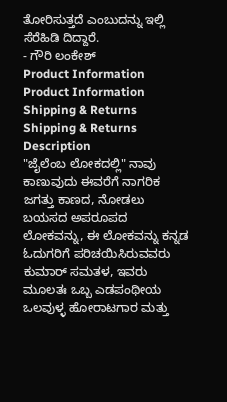ತೋರಿಸುತ್ತದೆ ಎಂಬುದನ್ನು ಇಲ್ಲಿ ಸೆರೆಹಿಡಿ ದಿದ್ದಾರೆ.
- ಗೌರಿ ಲಂಕೇಶ್
Product Information
Product Information
Shipping & Returns
Shipping & Returns
Description
"ಜೈಲೆಂಬ ಲೋಕದಲ್ಲಿ" ನಾವು ಕಾಣುವುದು ಈವರೆಗೆ ನಾಗರಿಕ ಜಗತ್ತು ಕಾಣದ, ನೋಡಲು ಬಯಸದ ಅಪರೂಪದ ಲೋಕವನ್ನು, ಈ ಲೋಕವನ್ನು ಕನ್ನಡ ಓದುಗರಿಗೆ ಪರಿಚಯಿಸಿರುವವರು ಕುಮಾರ್ ಸಮತಳ, ಇವರು ಮೂಲತಃ ಒಬ್ಬ ಎಡಪಂಥೀಯ ಒಲವುಳ್ಳ ಹೋರಾಟಗಾರ ಮತ್ತು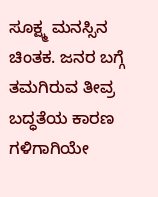ಸೂಕ್ಷ್ಮ ಮನಸ್ಸಿನ ಚಿಂತಕ. ಜನರ ಬಗ್ಗೆ ತಮಗಿರುವ ತೀವ್ರ ಬದ್ಧತೆಯ ಕಾರಣ ಗಳಿಗಾಗಿಯೇ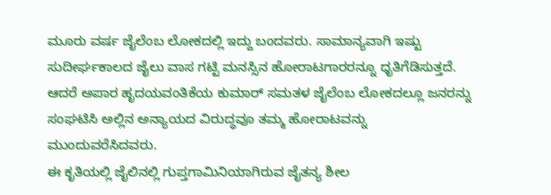ಮೂರು ವರ್ಷ ಜೈಲೆಂಬ ಲೋಕದಲ್ಲಿ ಇದ್ದು ಬಂದವರು. ಸಾಮಾನ್ಯವಾಗಿ ಇಷ್ಟು ಸುದೀರ್ಘಕಾಲದ ಜೈಲು ವಾಸ ಗಟ್ಟಿ ಮನಸ್ಸಿನ ಹೋರಾಟಗಾರರನ್ನೂ ಧೃತಿಗೆಡಿಸುತ್ತದೆ. ಆದರೆ ಅಪಾರ ಹೃದಯವಂತಿಕೆಯ ಕುಮಾರ್ ಸಮತಳ ಜೈಲೆಂಬ ಲೋಕದಲ್ಲೂ ಜನರನ್ನು ಸಂಘಟಿಸಿ ಅಲ್ಲಿನ ಅನ್ಯಾಯದ ವಿರುದ್ಧವೂ ತಮ್ಮ ಹೋರಾಟವನ್ನು ಮುಂದುವರೆಸಿದವರು.
ಈ ಕೃತಿಯಲ್ಲಿ ಜೈಲಿನಲ್ಲಿ ಗುಪ್ತಗಾಮಿನಿಯಾಗಿರುವ ಜೈತನ್ಯ ಶೀಲ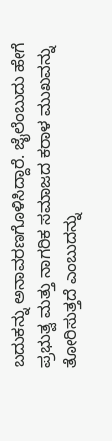ಬದುಕನ್ನು ಅನಾವರಣಗೊಳಿಸಿದ್ದಾರೆ. ಜೈಲೆಂಬುದು ಹೇಗೆ ಪ್ರಭುತ್ವ ಮತ್ತು ನಾಗರಿಕ ಸಮಾಜದ ಕರಾಳ ಮುಖವನ್ನು ತೋರಿಸುತ್ತದೆ ಎಂಬುದನ್ನು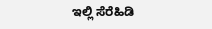ಇಲ್ಲಿ ಸೆರೆಹಿಡಿ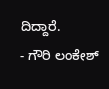ದಿದ್ದಾರೆ.
- ಗೌರಿ ಲಂಕೇಶ್